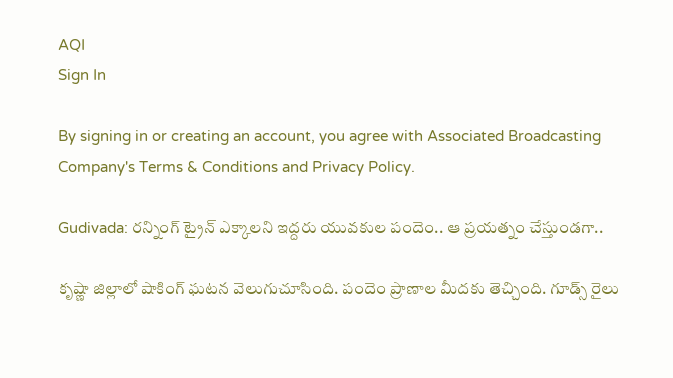AQI
Sign In

By signing in or creating an account, you agree with Associated Broadcasting Company's Terms & Conditions and Privacy Policy.

Gudivada: రన్నింగ్‌ ట్రైన్‌ ఎక్కాలని ఇద్దరు యువకుల పందెం.. ఆ ప్రయత్నం చేస్తుండగా..

కృష్ణా జిల్లాలో షాకింగ్ ఘటన వెలుగుచూసింది. పందెం ప్రాణాల మీదకు తెచ్చింది. గూడ్స్ రైలు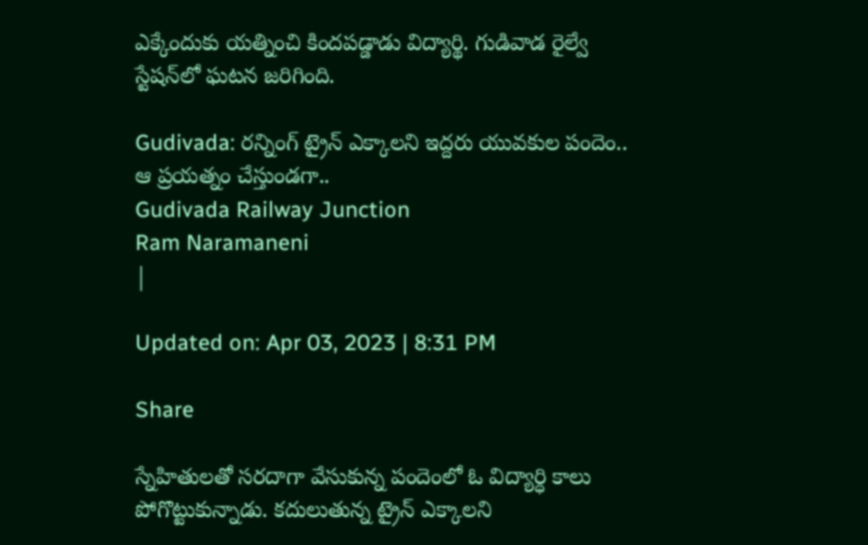ఎక్కేందుకు యత్నించి కిందపడ్డాడు విద్యార్థి. గుడివాడ రైల్వే స్టేషన్‌లో ఘటన జరిగింది.

Gudivada: రన్నింగ్‌ ట్రైన్‌ ఎక్కాలని ఇద్దరు యువకుల పందెం.. ఆ ప్రయత్నం చేస్తుండగా..
Gudivada Railway Junction
Ram Naramaneni
|

Updated on: Apr 03, 2023 | 8:31 PM

Share

స్నేహితులతో సరదాగా వేసుకున్న పందెంలో ఓ విద్యార్ధి కాలు పోగొట్టుకున్నాడు. కదులుతున్న ట్రైన్‌ ఎక్కాలని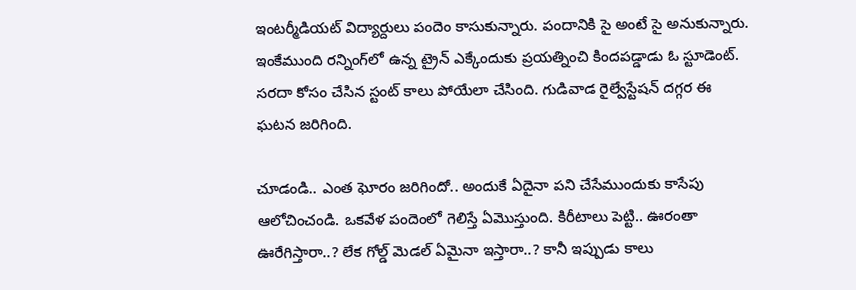ఇంటర్మీడియట్‌ విద్యార్దులు పందెం కాసుకున్నారు. పందానికి సై అంటే సై అనుకున్నారు. ఇంకేముంది రన్నింగ్‌లో ఉన్న ట్రైన్‌ ఎక్కేందుకు ప్రయత్నించి కిందపడ్డాడు ఓ స్టూడెంట్. సరదా కోసం చేసిన స్టంట్‌ కాలు పోయేలా చేసింది. గుడివాడ రైల్వేస్టేషన్ దగ్గర ఈ ఘటన జరిగింది.

చూడండి.. ఎంత ఘోరం జరిగిందో.. అందుకే ఏదైనా పని చేసేముందుకు కాసేపు ఆలోచించండి. ఒకవేళ పందెంలో గెలిస్తే ఏమొస్తుంది. కిరీటాలు పెట్టి.. ఊరంతా ఊరేగిస్తారా..? లేక గోల్డ్ మెడల్ ఏమైనా ఇస్తారా..? కానీ ఇప్పుడు కాలు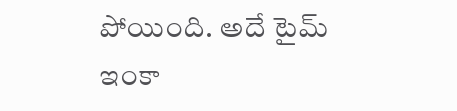పోయింది. అదే టైమ్ ఇంకా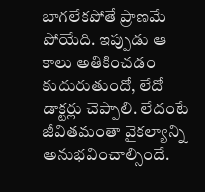బాగలేకపోతే ప్రాణమే పోయేది. ఇప్పుడు ఆ కాలు అతికించడం కుదురుతుందో, లేదో డాక్టర్లు చెప్పాలి. లేదంటే జీవితమంతా వైకల్యాన్ని అనుభవించాల్సిందే.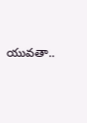యువతా..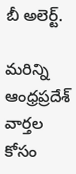బీ అలెర్ట్.

మరిన్ని ఆంధ్రప్రదేశ్ వార్తల కోసం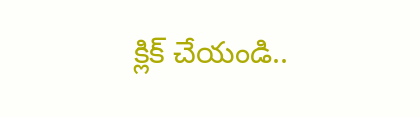క్లిక్ చేయండి..